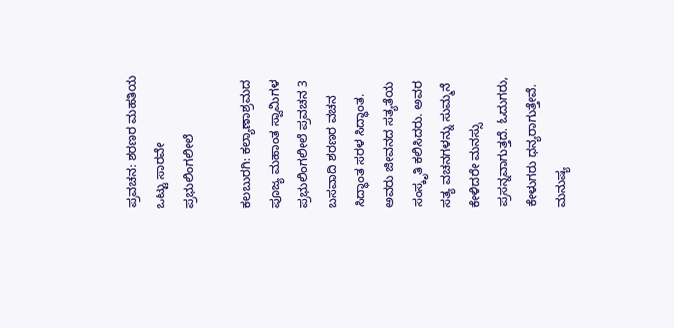ಪ್ರವಚನ: ಶರಣರ ಮಹತಿಯ ಒಟ್ಟು ಸಾರವೇ ಪ್ರಭುಲಿಂಗಲೀಲೆ

ಕಲಬುರಗಿ: ಕಲ್ಯಾಣಾಶ್ರಮದ ಪೂಜ್ಯ ಮಹಾಂತ ಸ್ವಾಮಿಗಳ ಪ್ರಭುಲಿಂಗಲೀಲೆ ಪ್ರವಚನ 3 ಬಸವಾದಿ ಶರಣರ ವಚನ ಸಿದ್ಧಾಂತ ಸರಳ ಸಿದ್ಧಾಂತ. ಅವರು ಜೀವನದ ಸತ್ಯತೆಯ ಸಂಸ್ಕೃತಿ ಕಲಿಸಿದರು. ಅವರ ಸತ್ಯ ವಚನಗಳನ್ನು ಸುಮ್ಮನೆ ಕೇಳಿದರೇ ಮನಸ್ಸು ಪ್ರಸನ್ನವಾಗುತ್ತದೆ. ಓದುಗರು, ಕೇಳುಗರು ಧನ್ಯರಾಗುತ್ತೇವೆ. ಮನುಷ್ಯ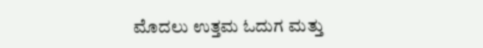ಮೊದಲು ಉತ್ತಮ ಓದುಗ ಮತ್ತು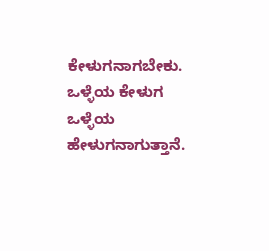ಕೇಳುಗನಾಗಬೇಕು. ಒಳ್ಳೆಯ ಕೇಳುಗ ಒಳ್ಳೆಯ ಹೇಳುಗನಾಗುತ್ತಾನೆ.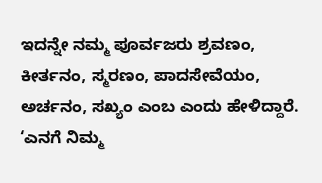ಇದನ್ನೇ ನಮ್ಮ ಪೂರ್ವಜರು ಶ್ರವಣಂ, ಕೀರ್ತನಂ, ಸ್ಮರಣಂ, ಪಾದಸೇವೆಯಂ, ಅರ್ಚನಂ, ಸಖ್ಯಂ ಎಂಬ ಎಂದು ಹೇಳಿದ್ದಾರೆ. ‘ಎನಗೆ ನಿಮ್ಮ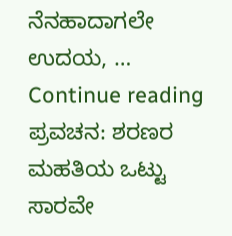ನೆನಹಾದಾಗಲೇ ಉದಯ, … Continue reading ಪ್ರವಚನ: ಶರಣರ ಮಹತಿಯ ಒಟ್ಟು ಸಾರವೇ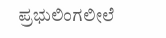ಪ್ರಭುಲಿಂಗಲೀಲೆ